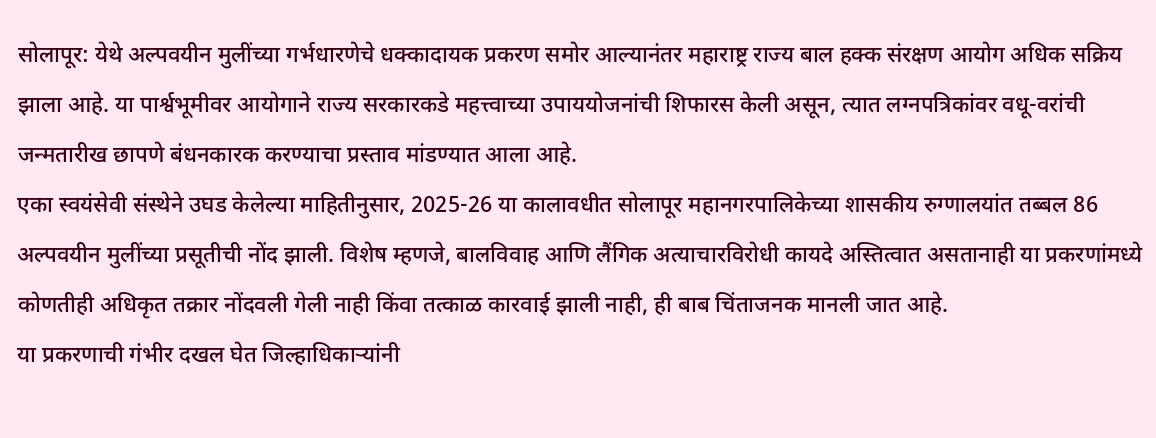सोलापूर: येथे अल्पवयीन मुलींच्या गर्भधारणेचे धक्कादायक प्रकरण समोर आल्यानंतर महाराष्ट्र राज्य बाल हक्क संरक्षण आयोग अधिक सक्रिय झाला आहे. या पार्श्वभूमीवर आयोगाने राज्य सरकारकडे महत्त्वाच्या उपाययोजनांची शिफारस केली असून, त्यात लग्नपत्रिकांवर वधू-वरांची जन्मतारीख छापणे बंधनकारक करण्याचा प्रस्ताव मांडण्यात आला आहे.
एका स्वयंसेवी संस्थेने उघड केलेल्या माहितीनुसार, 2025-26 या कालावधीत सोलापूर महानगरपालिकेच्या शासकीय रुग्णालयांत तब्बल 86 अल्पवयीन मुलींच्या प्रसूतीची नोंद झाली. विशेष म्हणजे, बालविवाह आणि लैंगिक अत्याचारविरोधी कायदे अस्तित्वात असतानाही या प्रकरणांमध्ये कोणतीही अधिकृत तक्रार नोंदवली गेली नाही किंवा तत्काळ कारवाई झाली नाही, ही बाब चिंताजनक मानली जात आहे.
या प्रकरणाची गंभीर दखल घेत जिल्हाधिकाऱ्यांनी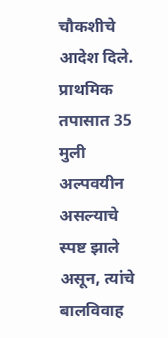चौकशीचे आदेश दिले. प्राथमिक तपासात 35 मुली अल्पवयीन असल्याचे स्पष्ट झाले असून, त्यांचे बालविवाह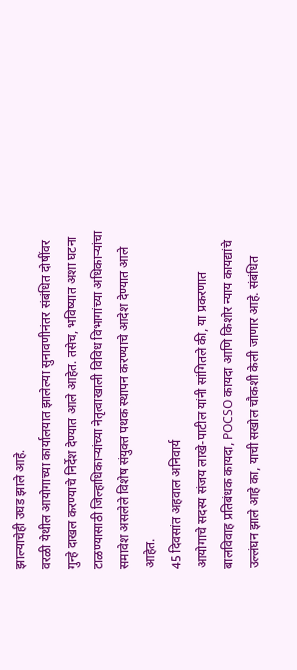झाल्याचेही उघड झाले आहे.
वरळी येथील आयोगाच्या कार्यालयात झालेल्या सुनावणीनंतर संबंधित दोषींवर गुन्हे दाखल करण्याचे निर्देश देण्यात आले आहेत. तसेच, भविष्यात अशा घटना टाळण्यासाठी जिल्हाधिकाऱ्यांच्या नेतृत्वाखाली विविध विभागांच्या अधिकाऱ्यांचा समावेश असलेले विशेष संयुक्त पथक स्थापन करण्याचे आदेश देण्यात आले आहेत.
45 दिवसांत अहवाल अनिवार्य
आयोगाचे सदस्य संजय लाखे-पाटील यांनी सांगितले की, या प्रकरणात बालविवाह प्रतिबंधक कायदा, POCSO कायदा आणि किशोर न्याय कायद्यांचे उल्लंघन झाले आहे का, याची सखोल चौकशी केली जाणार आहे. संबंधित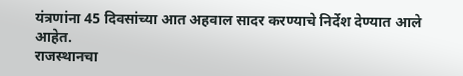यंत्रणांना 45 दिवसांच्या आत अहवाल सादर करण्याचे निर्देश देण्यात आले आहेत.
राजस्थानचा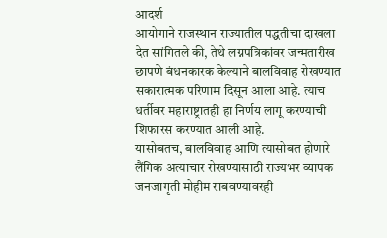आदर्श
आयोगाने राजस्थान राज्यातील पद्धतीचा दाखला देत सांगितले की, तेथे लग्नपत्रिकांवर जन्मतारीख छापणे बंधनकारक केल्याने बालविवाह रोखण्यात सकारात्मक परिणाम दिसून आला आहे. त्याच धर्तीवर महाराष्ट्रातही हा निर्णय लागू करण्याची शिफारस करण्यात आली आहे.
यासोबतच, बालविवाह आणि त्यासोबत होणारे लैंगिक अत्याचार रोखण्यासाठी राज्यभर व्यापक जनजागृती मोहीम राबवण्यावरही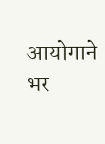आयोगाने भर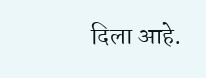दिला आहे.